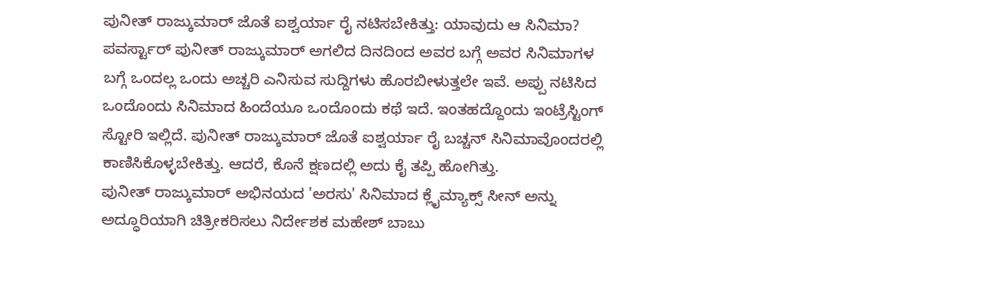ಪುನೀತ್ ರಾಜ್ಕುಮಾರ್ ಜೊತೆ ಐಶ್ವರ್ಯಾ ರೈ ನಟಿಸಬೇಕಿತ್ತು: ಯಾವುದು ಆ ಸಿನಿಮಾ?
ಪವರ್ಸ್ಟಾರ್ ಪುನೀತ್ ರಾಜ್ಕುಮಾರ್ ಅಗಲಿದ ದಿನದಿಂದ ಅವರ ಬಗ್ಗೆ ಅವರ ಸಿನಿಮಾಗಳ ಬಗ್ಗೆ ಒಂದಲ್ಲ ಒಂದು ಅಚ್ಚರಿ ಎನಿಸುವ ಸುದ್ದಿಗಳು ಹೊರಬೀಳುತ್ತಲೇ ಇವೆ. ಅಪ್ಪು ನಟಿಸಿದ ಒಂದೊಂದು ಸಿನಿಮಾದ ಹಿಂದೆಯೂ ಒಂದೊಂದು ಕಥೆ ಇದೆ. ಇಂತಹದ್ದೊಂದು ಇಂಟ್ರೆಸ್ಟಿಂಗ್ ಸ್ಟೋರಿ ಇಲ್ಲಿದೆ. ಪುನೀತ್ ರಾಜ್ಕುಮಾರ್ ಜೊತೆ ಐಶ್ವರ್ಯಾ ರೈ ಬಚ್ಚನ್ ಸಿನಿಮಾವೊಂದರಲ್ಲಿ ಕಾಣಿಸಿಕೊಳ್ಳಬೇಕಿತ್ತು. ಆದರೆ, ಕೊನೆ ಕ್ಷಣದಲ್ಲಿ ಅದು ಕೈ ತಪ್ಪಿ ಹೋಗಿತ್ತು.
ಪುನೀತ್ ರಾಜ್ಕುಮಾರ್ ಅಭಿನಯದ 'ಅರಸು' ಸಿನಿಮಾದ ಕ್ಲೈಮ್ಯಾಕ್ಸ್ ಸೀನ್ ಅನ್ನು ಅದ್ಧೂರಿಯಾಗಿ ಚಿತ್ರೀಕರಿಸಲು ನಿರ್ದೇಶಕ ಮಹೇಶ್ ಬಾಬು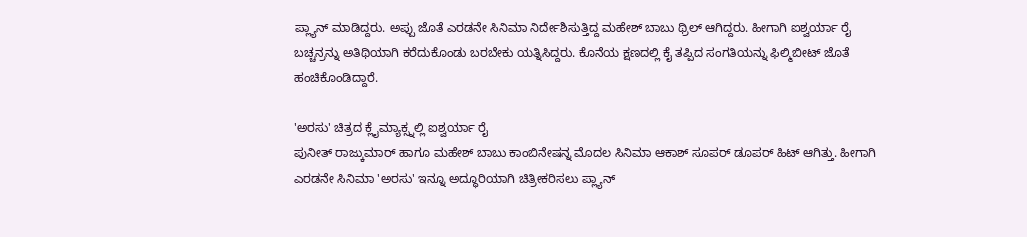ಪ್ಲ್ಯಾನ್ ಮಾಡಿದ್ದರು. ಅಪ್ಪು ಜೊತೆ ಎರಡನೇ ಸಿನಿಮಾ ನಿರ್ದೇಶಿಸುತ್ತಿದ್ದ ಮಹೇಶ್ ಬಾಬು ಥ್ರಿಲ್ ಆಗಿದ್ದರು. ಹೀಗಾಗಿ ಐಶ್ವರ್ಯಾ ರೈ ಬಚ್ಚನ್ರನ್ನು ಅತಿಥಿಯಾಗಿ ಕರೆದುಕೊಂಡು ಬರಬೇಕು ಯತ್ನಿಸಿದ್ದರು. ಕೊನೆಯ ಕ್ಷಣದಲ್ಲಿ ಕೈ ತಪ್ಪಿದ ಸಂಗತಿಯನ್ನು ಫಿಲ್ಮಿಬೀಟ್ ಜೊತೆ ಹಂಚಿಕೊಂಡಿದ್ದಾರೆ.

'ಅರಸು' ಚಿತ್ರದ ಕ್ಲೈಮ್ಯಾಕ್ಸ್ನಲ್ಲಿ ಐಶ್ವರ್ಯಾ ರೈ
ಪುನೀತ್ ರಾಜ್ಕುಮಾರ್ ಹಾಗೂ ಮಹೇಶ್ ಬಾಬು ಕಾಂಬಿನೇಷನ್ನ ಮೊದಲ ಸಿನಿಮಾ ಆಕಾಶ್ ಸೂಪರ್ ಡೂಪರ್ ಹಿಟ್ ಆಗಿತ್ತು. ಹೀಗಾಗಿ ಎರಡನೇ ಸಿನಿಮಾ 'ಅರಸು' ಇನ್ನೂ ಅದ್ಧೂರಿಯಾಗಿ ಚಿತ್ರೀಕರಿಸಲು ಪ್ಲ್ಯಾನ್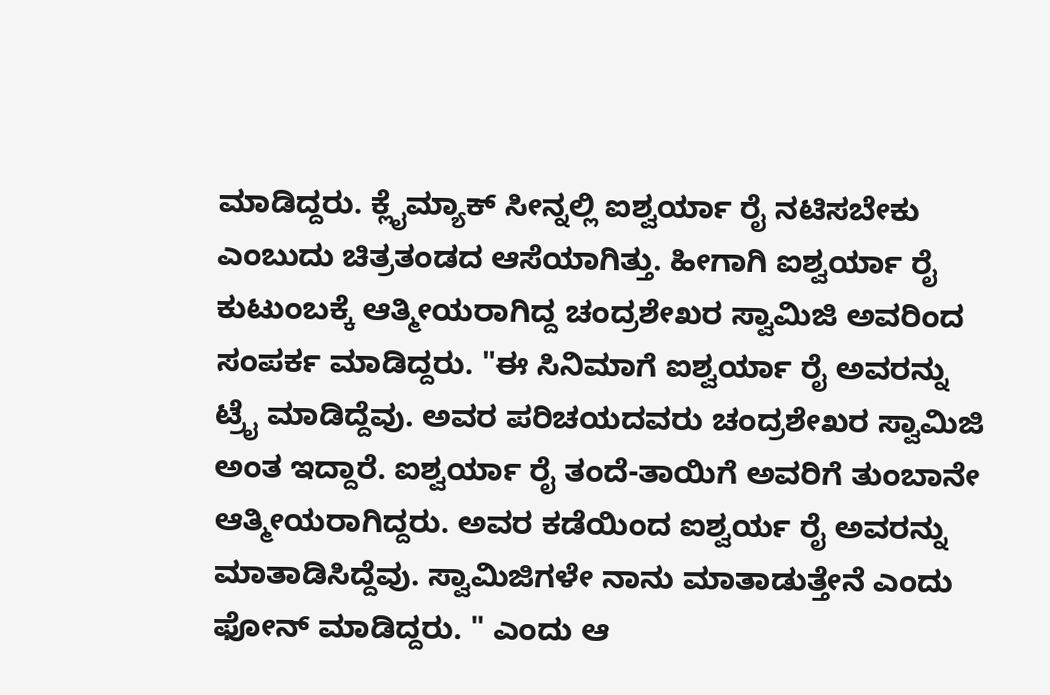ಮಾಡಿದ್ದರು. ಕ್ಲೈಮ್ಯಾಕ್ ಸೀನ್ನಲ್ಲಿ ಐಶ್ವರ್ಯಾ ರೈ ನಟಿಸಬೇಕು ಎಂಬುದು ಚಿತ್ರತಂಡದ ಆಸೆಯಾಗಿತ್ತು. ಹೀಗಾಗಿ ಐಶ್ವರ್ಯಾ ರೈ ಕುಟುಂಬಕ್ಕೆ ಆತ್ಮೀಯರಾಗಿದ್ದ ಚಂದ್ರಶೇಖರ ಸ್ವಾಮಿಜಿ ಅವರಿಂದ ಸಂಪರ್ಕ ಮಾಡಿದ್ದರು. "ಈ ಸಿನಿಮಾಗೆ ಐಶ್ವರ್ಯಾ ರೈ ಅವರನ್ನು ಟ್ರೈ ಮಾಡಿದ್ದೆವು. ಅವರ ಪರಿಚಯದವರು ಚಂದ್ರಶೇಖರ ಸ್ವಾಮಿಜಿ ಅಂತ ಇದ್ದಾರೆ. ಐಶ್ವರ್ಯಾ ರೈ ತಂದೆ-ತಾಯಿಗೆ ಅವರಿಗೆ ತುಂಬಾನೇ ಆತ್ಮೀಯರಾಗಿದ್ದರು. ಅವರ ಕಡೆಯಿಂದ ಐಶ್ವರ್ಯ ರೈ ಅವರನ್ನು ಮಾತಾಡಿಸಿದ್ದೆವು. ಸ್ವಾಮಿಜಿಗಳೇ ನಾನು ಮಾತಾಡುತ್ತೇನೆ ಎಂದು ಫೋನ್ ಮಾಡಿದ್ದರು. " ಎಂದು ಆ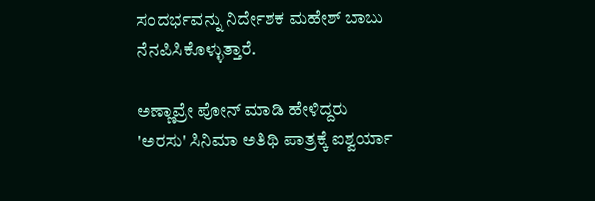ಸಂದರ್ಭವನ್ನು ನಿರ್ದೇಶಕ ಮಹೇಶ್ ಬಾಬು ನೆನಪಿಸಿಕೊಳ್ಳುತ್ತಾರೆ.

ಅಣ್ಣಾವ್ರೇ ಪೋನ್ ಮಾಡಿ ಹೇಳಿದ್ದರು
'ಅರಸು' ಸಿನಿಮಾ ಅತಿಥಿ ಪಾತ್ರಕ್ಕೆ ಐಶ್ವರ್ಯಾ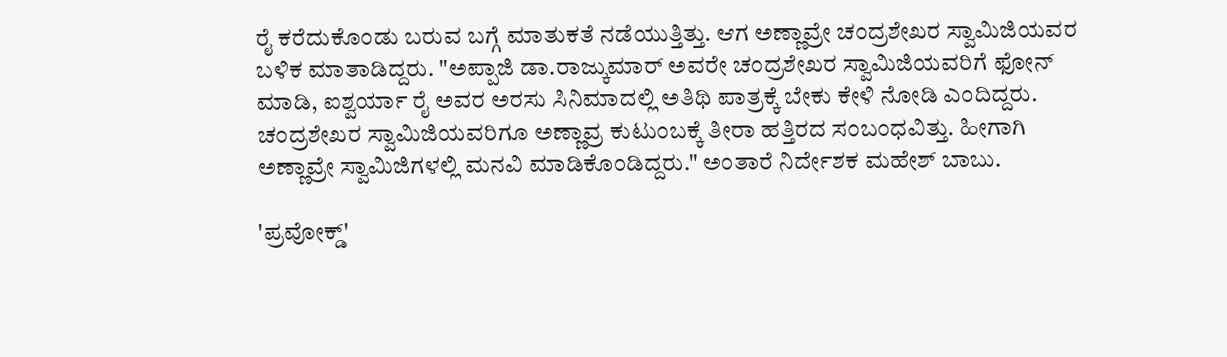ರೈ ಕರೆದುಕೊಂಡು ಬರುವ ಬಗ್ಗೆ ಮಾತುಕತೆ ನಡೆಯುತ್ತಿತ್ತು. ಆಗ ಅಣ್ಣಾವ್ರೇ ಚಂದ್ರಶೇಖರ ಸ್ವಾಮಿಜಿಯವರ ಬಳಿಕ ಮಾತಾಡಿದ್ದರು. "ಅಪ್ಪಾಜಿ ಡಾ.ರಾಜ್ಕುಮಾರ್ ಅವರೇ ಚಂದ್ರಶೇಖರ ಸ್ವಾಮಿಜಿಯವರಿಗೆ ಫೋನ್ ಮಾಡಿ, ಐಶ್ವರ್ಯಾ ರೈ ಅವರ ಅರಸು ಸಿನಿಮಾದಲ್ಲಿ ಅತಿಥಿ ಪಾತ್ರಕ್ಕೆ ಬೇಕು ಕೇಳಿ ನೋಡಿ ಎಂದಿದ್ದರು. ಚಂದ್ರಶೇಖರ ಸ್ವಾಮಿಜಿಯವರಿಗೂ ಅಣ್ಣಾವ್ರ ಕುಟುಂಬಕ್ಕೆ ತೀರಾ ಹತ್ತಿರದ ಸಂಬಂಧವಿತ್ತು. ಹೀಗಾಗಿ ಅಣ್ಣಾವ್ರೇ ಸ್ವಾಮಿಜಿಗಳಲ್ಲಿ ಮನವಿ ಮಾಡಿಕೊಂಡಿದ್ದರು." ಅಂತಾರೆ ನಿರ್ದೇಶಕ ಮಹೇಶ್ ಬಾಬು.

'ಪ್ರವೋಕ್ಡ್'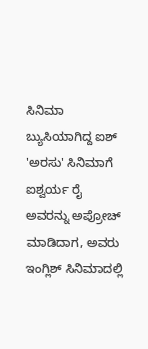ಸಿನಿಮಾ ಬ್ಯುಸಿಯಾಗಿದ್ದ ಐಶ್
'ಅರಸು' ಸಿನಿಮಾಗೆ ಐಶ್ವರ್ಯ ರೈ ಅವರನ್ನು ಅಪ್ರೋಚ್ ಮಾಡಿದಾಗ, ಅವರು ಇಂಗ್ಲಿಶ್ ಸಿನಿಮಾದಲ್ಲಿ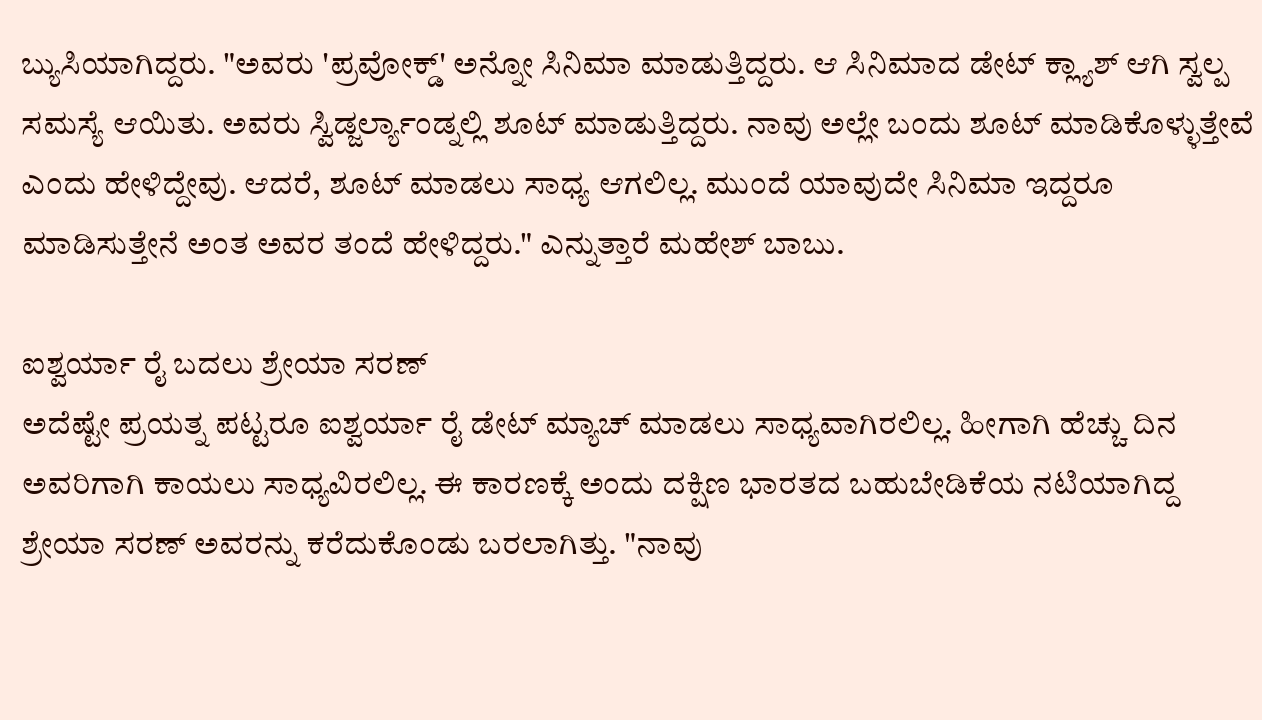ಬ್ಯುಸಿಯಾಗಿದ್ದರು. "ಅವರು 'ಪ್ರವೋಕ್ಡ್' ಅನ್ನೋ ಸಿನಿಮಾ ಮಾಡುತ್ತಿದ್ದರು. ಆ ಸಿನಿಮಾದ ಡೇಟ್ ಕ್ಲ್ಯಾಶ್ ಆಗಿ ಸ್ವಲ್ಪ ಸಮಸ್ಯೆ ಆಯಿತು. ಅವರು ಸ್ವಿಡ್ಜರ್ಲ್ಯಾಂಡ್ನಲ್ಲಿ ಶೂಟ್ ಮಾಡುತ್ತಿದ್ದರು. ನಾವು ಅಲ್ಲೇ ಬಂದು ಶೂಟ್ ಮಾಡಿಕೊಳ್ಳುತ್ತೇವೆ ಎಂದು ಹೇಳಿದ್ದೇವು. ಆದರೆ, ಶೂಟ್ ಮಾಡಲು ಸಾಧ್ಯ ಆಗಲಿಲ್ಲ. ಮುಂದೆ ಯಾವುದೇ ಸಿನಿಮಾ ಇದ್ದರೂ ಮಾಡಿಸುತ್ತೇನೆ ಅಂತ ಅವರ ತಂದೆ ಹೇಳಿದ್ದರು." ಎನ್ನುತ್ತಾರೆ ಮಹೇಶ್ ಬಾಬು.

ಐಶ್ವರ್ಯಾ ರೈ ಬದಲು ಶ್ರೇಯಾ ಸರಣ್
ಅದೆಷ್ಟೇ ಪ್ರಯತ್ನ ಪಟ್ಟರೂ ಐಶ್ವರ್ಯಾ ರೈ ಡೇಟ್ ಮ್ಯಾಚ್ ಮಾಡಲು ಸಾಧ್ಯವಾಗಿರಲಿಲ್ಲ. ಹೀಗಾಗಿ ಹೆಚ್ಚು ದಿನ ಅವರಿಗಾಗಿ ಕಾಯಲು ಸಾಧ್ಯವಿರಲಿಲ್ಲ. ಈ ಕಾರಣಕ್ಕೆ ಅಂದು ದಕ್ಷಿಣ ಭಾರತದ ಬಹುಬೇಡಿಕೆಯ ನಟಿಯಾಗಿದ್ದ ಶ್ರೇಯಾ ಸರಣ್ ಅವರನ್ನು ಕರೆದುಕೊಂಡು ಬರಲಾಗಿತ್ತು. "ನಾವು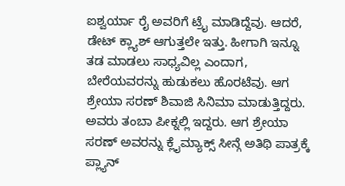ಐಶ್ವರ್ಯಾ ರೈ ಅವರಿಗೆ ಟ್ರೈ ಮಾಡಿದ್ದೆವು. ಆದರೆ, ಡೇಟ್ ಕ್ಲ್ಯಾಶ್ ಆಗುತ್ತಲೇ ಇತ್ತು. ಹೀಗಾಗಿ ಇನ್ನೂ ತಡ ಮಾಡಲು ಸಾಧ್ಯವಿಲ್ಲ ಎಂದಾಗ, ಬೇರೆಯವರನ್ನು ಹುಡುಕಲು ಹೊರಟೆವು. ಆಗ ಶ್ರೇಯಾ ಸರಣ್ ಶಿವಾಜಿ ಸಿನಿಮಾ ಮಾಡುತ್ತಿದ್ದರು. ಅವರು ತಂಬಾ ಪೀಕ್ನಲ್ಲಿ ಇದ್ದರು. ಆಗ ಶ್ರೇಯಾ ಸರಣ್ ಅವರನ್ನು ಕ್ಲೈಮ್ಯಾಕ್ಸ್ ಸೀನ್ಗೆ ಅತಿಥಿ ಪಾತ್ರಕ್ಕೆ ಪ್ಲ್ಯಾನ್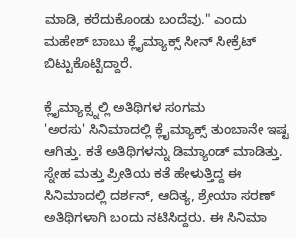ಮಾಡಿ, ಕರೆದುಕೊಂಡು ಬಂದೆವು." ಎಂದು ಮಹೇಶ್ ಬಾಬು ಕ್ಲೈಮ್ಯಾಕ್ಸ್ ಸೀನ್ ಸೀಕ್ರೆಟ್ ಬಿಟ್ಟುಕೊಟ್ಟಿದ್ದಾರೆ.

ಕ್ಲೈಮ್ಯಾಕ್ಸ್ನಲ್ಲಿ ಅತಿಥಿಗಳ ಸಂಗಮ
'ಅರಸು' ಸಿನಿಮಾದಲ್ಲಿ ಕ್ಲೈಮ್ಯಾಕ್ಸ್ ತುಂಬಾನೇ ಇಷ್ಟ ಆಗಿತ್ತು. ಕತೆ ಅತಿಥಿಗಳನ್ನು ಡಿಮ್ಯಾಂಡ್ ಮಾಡಿತ್ತು. ಸ್ನೇಹ ಮತ್ತು ಪ್ರೀತಿಯ ಕತೆ ಹೇಳುತ್ತಿದ್ದ ಈ ಸಿನಿಮಾದಲ್ಲಿ ದರ್ಶನ್, ಆದಿತ್ಯ, ಶ್ರೇಯಾ ಸರಣ್ ಅತಿಥಿಗಳಾಗಿ ಬಂದು ನಟಿಸಿದ್ದರು. ಈ ಸಿನಿಮಾ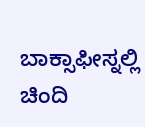ಬಾಕ್ಸಾಫೀಸ್ನಲ್ಲಿ ಚಿಂದಿ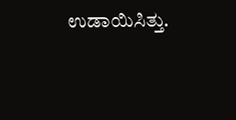ಉಡಾಯಿಸಿತ್ತು.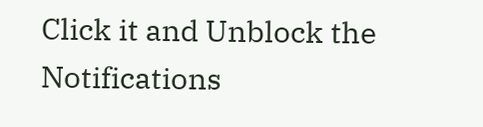Click it and Unblock the Notifications